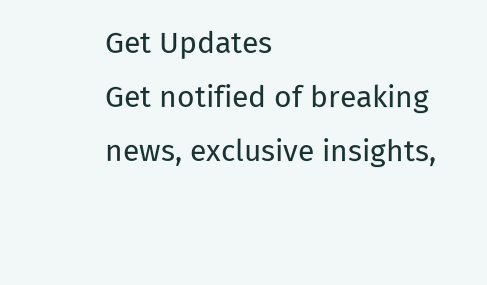Get Updates
Get notified of breaking news, exclusive insights,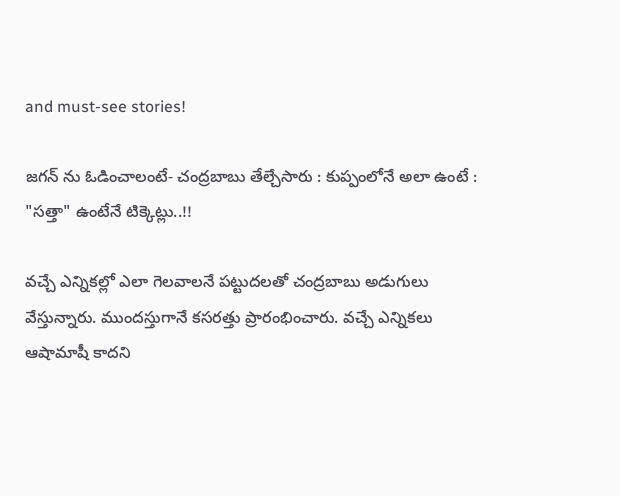and must-see stories!

జగన్ ను ఓడించాలంటే- చంద్రబాబు తేల్చేసారు : కుప్పంలోనే అలా ఉంటే : "సత్తా" ఉంటేనే టిక్కెట్లు..!!

వచ్చే ఎన్నికల్లో ఎలా గెలవాలనే పట్టుదలతో చంద్రబాబు అడుగులు వేస్తున్నారు. ముందస్తుగానే కసరత్తు ప్రారంభించారు. వచ్చే ఎన్నికలు ఆషామాషీ కాదని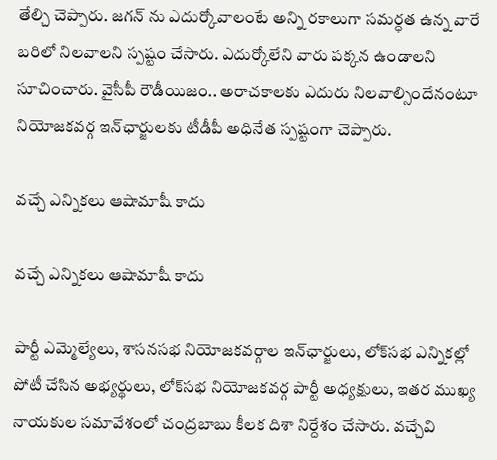తేల్చి చెప్పారు. జగన్ ను ఎదుర్కోవాలంటే అన్ని రకాలుగా సమర్ధత ఉన్న వారే బరిలో నిలవాలని స్పష్టం చేసారు. ఎదుర్కోలేని వారు పక్కన ఉండాలని సూచించారు. వైసీపీ రౌడీయిజం.. అరాచకాలకు ఎదురు నిలవాల్సిందేనంటూ నియోజకవర్గ ఇన్‌ఛార్జులకు టీడీపీ అధినేత స్పష్టంగా చెప్పారు.

వచ్చే ఎన్నికలు ఆషామాషీ కాదు

వచ్చే ఎన్నికలు ఆషామాషీ కాదు

పార్టీ ఎమ్మెల్యేలు, శాసనసభ నియోజకవర్గాల ఇన్‌ఛార్జులు, లోక్‌సభ ఎన్నికల్లో పోటీ చేసిన అభ్యర్థులు, లోక్‌సభ నియోజకవర్గ పార్టీ అధ్యక్షులు, ఇతర ముఖ్య నాయకుల సమావేశంలో చంద్రబాబు కీలక దిశా నిర్దేశం చేసారు. వచ్చేవి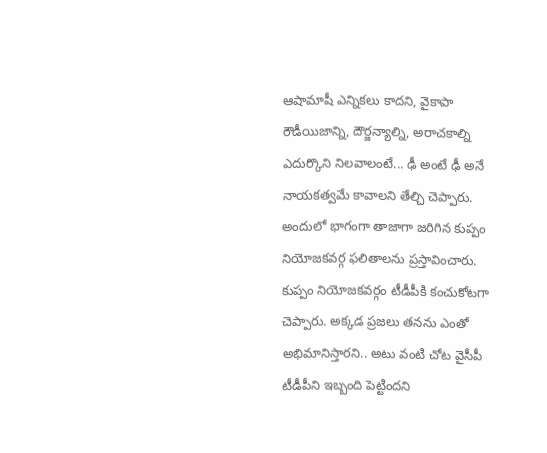ఆషామాషీ ఎన్నికలు కాదని, వైకాపా రౌడీయిజాన్ని, దౌర్జన్యాల్ని, అరాచకాల్ని ఎదుర్కొని నిలవాలంటే... ఢీ అంటే ఢీ అనే నాయకత్వమే కావాలని తేల్చి చెప్పారు. అందులో భాగంగా తాజాగా జరిగిన కుప్పం నియోజకవర్గ ఫలితాలను ప్రస్తావించారు. కుప్పం నియోజకవర్గం టీడీపీకి కంచుకోటగా చెప్పారు. అక్కడ ప్రజలు తనను ఎంతో అభిమానిస్తారని.. అటు వంటి చోట వైసీపీ టీడీపీని ఇబ్బంది పెట్టిందని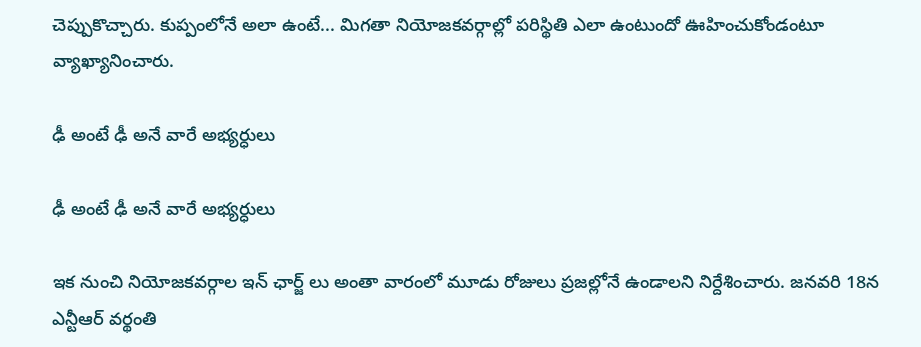చెప్పుకొచ్చారు. కుప్పంలోనే అలా ఉంటే... మిగతా నియోజకవర్గాల్లో పరిస్థితి ఎలా ఉంటుందో ఊహించుకోండంటూ వ్యాఖ్యానించారు.

ఢీ అంటే ఢీ అనే వారే అభ్యర్ధులు

ఢీ అంటే ఢీ అనే వారే అభ్యర్ధులు

ఇక నుంచి నియోజకవర్గాల ఇన్ ఛార్జ్ లు అంతా వారంలో మూడు రోజులు ప్రజల్లోనే ఉండాలని నిర్దేశించారు. జనవరి 18న ఎన్టీఆర్‌ వర్థంతి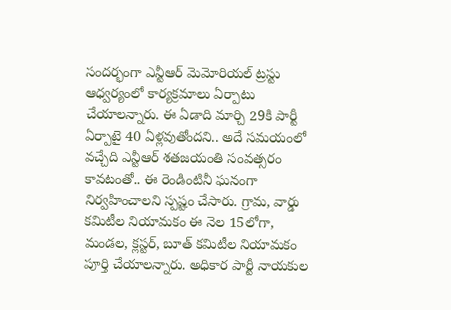సందర్భంగా ఎన్టీఆర్‌ మెమోరియల్‌ ట్రస్టు ఆధ్వర్యంలో కార్యక్రమాలు ఏర్పాటు చేయాలన్నారు. ఈ ఏడాది మార్చి 29కి పార్టీ ఏర్పాటై 40 ఏళ్లవుతోందని.. అదే సమయంలో వచ్చేది ఎన్టీఆర్‌ శతజయంతి సంవత్సరం కావటంతో.. ఈ రెండింటినీ ఘనంగా నిర్వహించాలని స్పష్టం చేసారు. గ్రామ, వార్డు కమిటీల నియామకం ఈ నెల 15లోగా, మండల, క్లస్టర్‌, బూత్‌ కమిటీల నియామకం పూర్తి చేయాలన్నారు. అధికార పార్టీ నాయకుల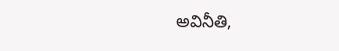అవినీతి,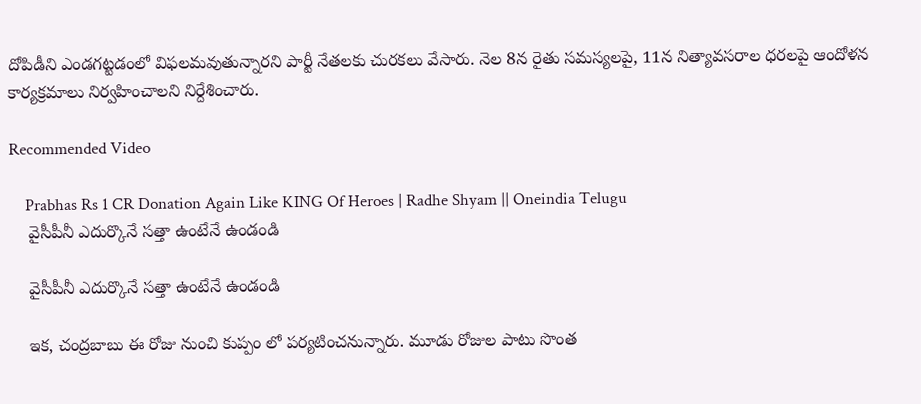దోపిడీని ఎండగట్టడంలో విఫలమవుతున్నారని పార్టీ నేతలకు చురకలు వేసారు. నెల 8న రైతు సమస్యలపై, 11న నిత్యావసరాల ధరలపై ఆందోళన కార్యక్రమాలు నిర్వహించాలని నిర్దేశించారు.

Recommended Video

    Prabhas Rs 1 CR Donation Again Like KING Of Heroes | Radhe Shyam || Oneindia Telugu
    వైసీపీనీ ఎదుర్కొనే సత్తా ఉంటేనే ఉండండి

    వైసీపీనీ ఎదుర్కొనే సత్తా ఉంటేనే ఉండండి

    ఇక, చంద్రబాబు ఈ రోజు నుంచి కుప్పం లో పర్యటించనున్నారు. మూడు రోజుల పాటు సొంత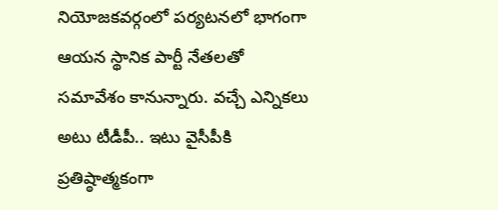నియోజకవర్గంలో పర్యటనలో భాగంగా ఆయన స్థానిక పార్టీ నేతలతో సమావేశం కానున్నారు. వచ్చే ఎన్నికలు అటు టీడీపీ.. ఇటు వైసీపీకి ప్రతిష్ఠాత్మకంగా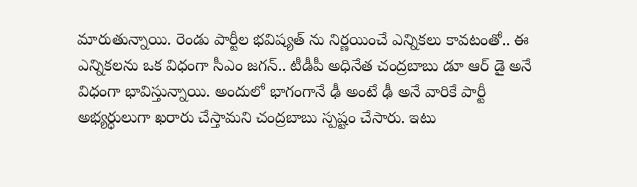మారుతున్నాయి. రెండు పార్టీల భవిష్యత్ ను నిర్ణయించే ఎన్నికలు కావటంతో.. ఈ ఎన్నికలను ఒక విధంగా సీఎం జగన్.. టీడీపీ అధినేత చంద్రబాబు డూ ఆర్ డై అనే విధంగా భావిస్తున్నాయి. అందులో భాగంగానే ఢీ అంటే ఢీ అనే వారికే పార్టీ అభ్యర్ధులుగా ఖరారు చేస్తామని చంద్రబాబు స్పష్టం చేసారు. ఇటు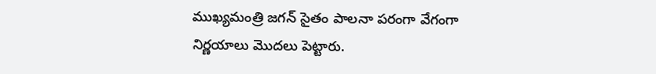ముఖ్యమంత్రి జగన్ సైతం పాలనా పరంగా వేగంగా నిర్ణయాలు మొదలు పెట్టారు.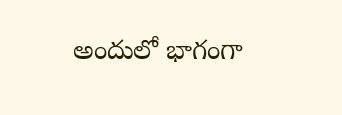అందులో భాగంగా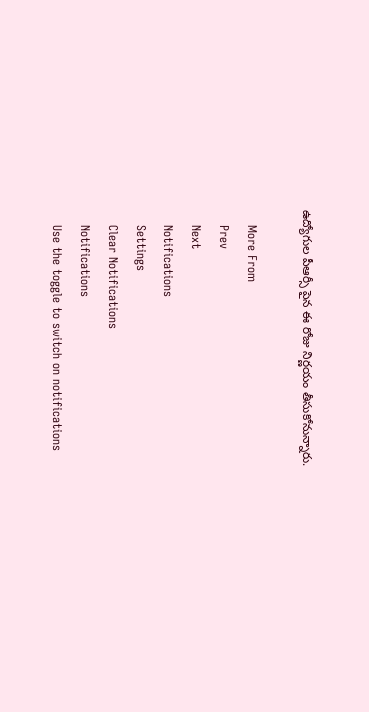ఉద్యోగుల పీఆర్సీ పైన ఈ రోజు నిర్ణయం తీసుకోనున్నారు.

    More From
    Prev
    Next
    Notifications
    Settings
    Clear Notifications
    Notifications
    Use the toggle to switch on notifications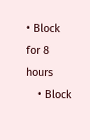• Block for 8 hours
    • Block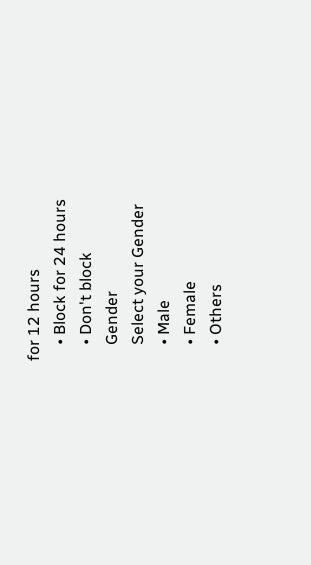for 12 hours
    • Block for 24 hours
    • Don't block
    Gender
    Select your Gender
    • Male
    • Female
    • Others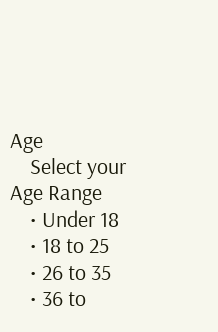Age
    Select your Age Range
    • Under 18
    • 18 to 25
    • 26 to 35
    • 36 to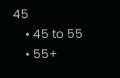45
    • 45 to 55
    • 55+